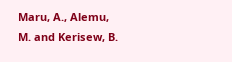Maru, A., Alemu, M. and Kerisew, B.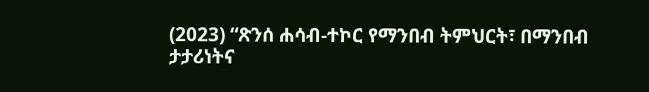(2023) “ጽንሰ ሐሳብ-ተኮር የማንበብ ትምህርት፣ በማንበብ ታታሪነትና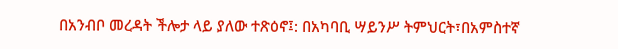በአንብቦ መረዳት ችሎታ ላይ ያለው ተጽዕኖ፤: በአካባቢ ሣይንሥ ትምህርት፣በአምስተኛ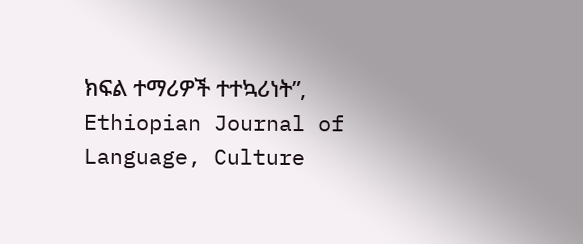ክፍል ተማሪዎች ተተኳሪነት”, Ethiopian Journal of Language, Culture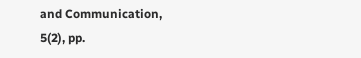and Communication, 5(2), pp.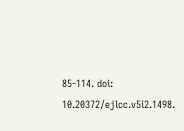85-114. doi: 10.20372/ejlcc.v5i2.1498.